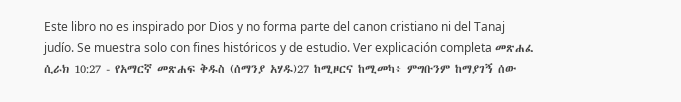Este libro no es inspirado por Dios y no forma parte del canon cristiano ni del Tanaj judío. Se muestra solo con fines históricos y de estudio. Ver explicación completa መጽሐፈ ሲራክ 10:27 - የአማርኛ መጽሐፍ ቅዱስ (ሰማንያ አሃዱ)27 ከሚዞርና ከሚመካ፥ ምግቡንም ከማያገኝ ሰው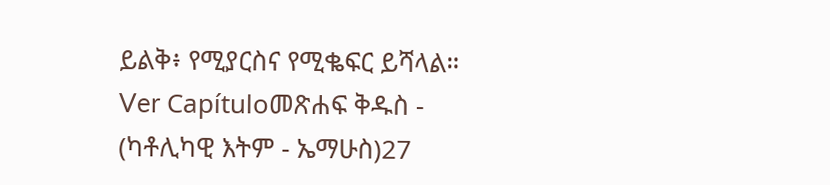ይልቅ፥ የሚያርስና የሚቈፍር ይሻላል። Ver Capítuloመጽሐፍ ቅዱስ - (ካቶሊካዊ እትም - ኤማሁስ)27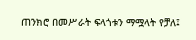ጠንክሮ በመሥራት ፍላጎቱን ማሟላት የቻለ፤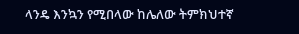ላንዴ እንኳን የሚበላው ከሌለው ትምክህተኛ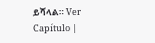ይሻላል። Ver Capítulo |